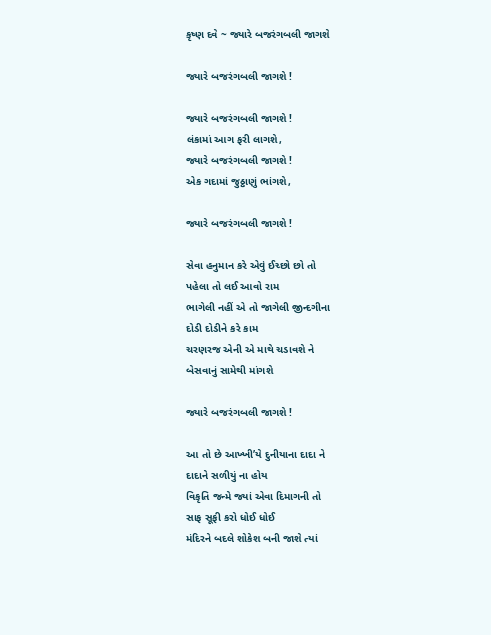કૃષ્ણ દવે ~ જ્યારે બજરંગબલી જાગશે

જ્યારે બજરંગબલી જાગશે !

જ્યારે બજરંગબલી જાગશે !
લંકામાં આગ ફરી લાગશે,
જ્યારે બજરંગબલી જાગશે !
એક ગદામાં જુઠ્ઠાણું ભાંગશે,

જ્યારે બજરંગબલી જાગશે !

સેવા હનુમાન કરે એવું ઈચ્છો છો તો
પહેલા તો લઈ આવો રામ
ભાગેલી નહીં એ તો જાગેલી જીન્દગીના
દોડી દોડીને કરે કામ
ચરણરજ એની એ માથે ચડાવશે ને
બેસવાનું સામેથી માંગશે

જ્યારે બજરંગબલી જાગશે !

આ તો છે આખ્ખી’યે દુનીયાના દાદા ને
દાદાને સળીયું ના હોય
વિકૃતિ જન્મે જ્યાં એવા દિમાગની તો
સાફ સૂફી કરો ધોઈ ધોઈ
મંદિરને બદલે શોકેશ બની જાશે ત્યાં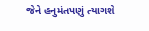જેને હનુમંતપણું ત્યાગશે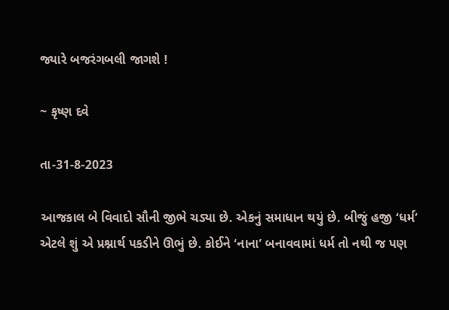જ્યારે બજરંગબલી જાગશે !

~ કૃષ્ણ દવે

તા-31-8-2023

આજકાલ બે વિવાદો સૌની જીભે ચડ્યા છે. એકનું સમાધાન થયું છે. બીજું હજી ‘ધર્મ’ એટલે શું એ પ્રશ્નાર્થ પકડીને ઊભું છે. કોઈને ‘નાના’ બનાવવામાં ધર્મ તો નથી જ પણ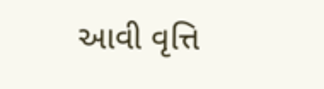આવી વૃત્તિ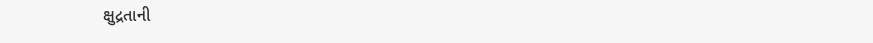ક્ષુદ્રતાની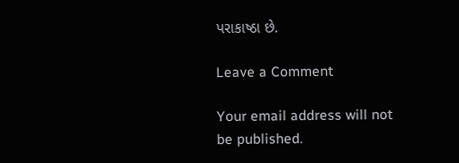પરાકાષ્ઠા છે.

Leave a Comment

Your email address will not be published.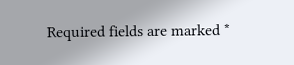Required fields are marked *